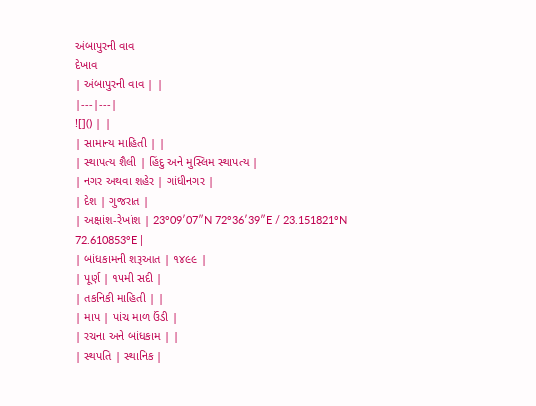અંબાપુરની વાવ
દેખાવ
| અંબાપુરની વાવ | |
|---|---|
![]() | |
| સામાન્ય માહિતી | |
| સ્થાપત્ય શૈલી | હિંદુ અને મુસ્લિમ સ્થાપત્ય |
| નગર અથવા શહેર | ગાંધીનગર |
| દેશ | ગુજરાત |
| અક્ષાંશ-રેખાંશ | 23°09′07″N 72°36′39″E / 23.151821°N 72.610853°E |
| બાંધકામની શરૂઆત | ૧૪૯૯ |
| પૂર્ણ | ૧૫મી સદી |
| તકનિકી માહિતી | |
| માપ | પાંચ માળ ઉંડી |
| રચના અને બાંધકામ | |
| સ્થપતિ | સ્થાનિક |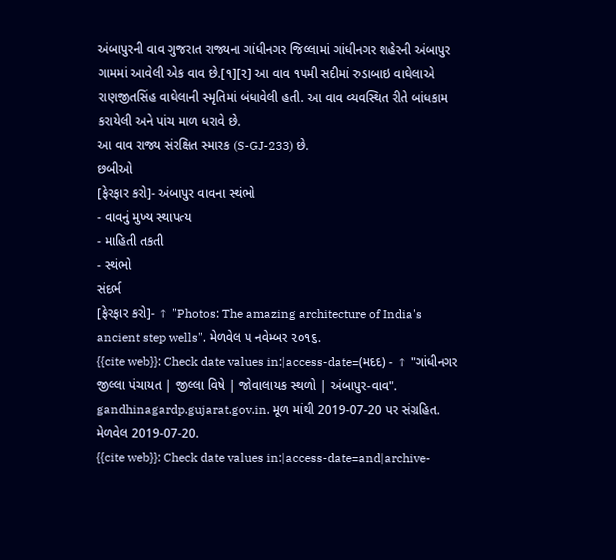અંબાપુરની વાવ ગુજરાત રાજ્યના ગાંધીનગર જિલ્લામાં ગાંધીનગર શહેરની અંબાપુર ગામમાં આવેલી એક વાવ છે.[૧][૨] આ વાવ ૧૫મી સદીમાં રુડાબાઇ વાઘેલાએ રાણજીતસિંહ વાઘેલાની સ્મૃતિમાં બંધાવેલી હતી. આ વાવ વ્યવસ્થિત રીતે બાંધકામ કરાયેલી અને પાંચ માળ ધરાવે છે.
આ વાવ રાજ્ય સંરક્ષિત સ્મારક (S-GJ-233) છે.
છબીઓ
[ફેરફાર કરો]- અંબાપુર વાવના સ્થંભો
- વાવનું મુખ્ય સ્થાપત્ય
- માહિતી તકતી
- સ્થંભો
સંદર્ભ
[ફેરફાર કરો]- ↑ "Photos: The amazing architecture of India's ancient step wells". મેળવેલ ૫ નવેમ્બર ૨૦૧૬.
{{cite web}}: Check date values in:|access-date=(મદદ) - ↑ "ગાંધીનગર જીલ્લા પંચાયત | જીલ્લા વિષે | જોવાલાયક સ્થળો | અંબાપુર-વાવ". gandhinagardp.gujarat.gov.in. મૂળ માંથી 2019-07-20 પર સંગ્રહિત. મેળવેલ 2019-07-20.
{{cite web}}: Check date values in:|access-date=and|archive-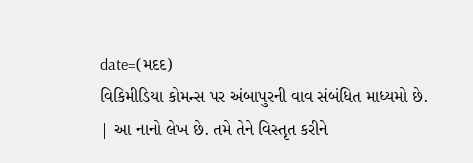date=(મદદ)
વિકિમીડિયા કોમન્સ પર અંબાપુરની વાવ સંબંધિત માધ્યમો છે.
| આ નાનો લેખ છે. તમે તેને વિસ્તૃત કરીને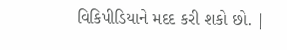વિકિપીડિયાને મદદ કરી શકો છો. |